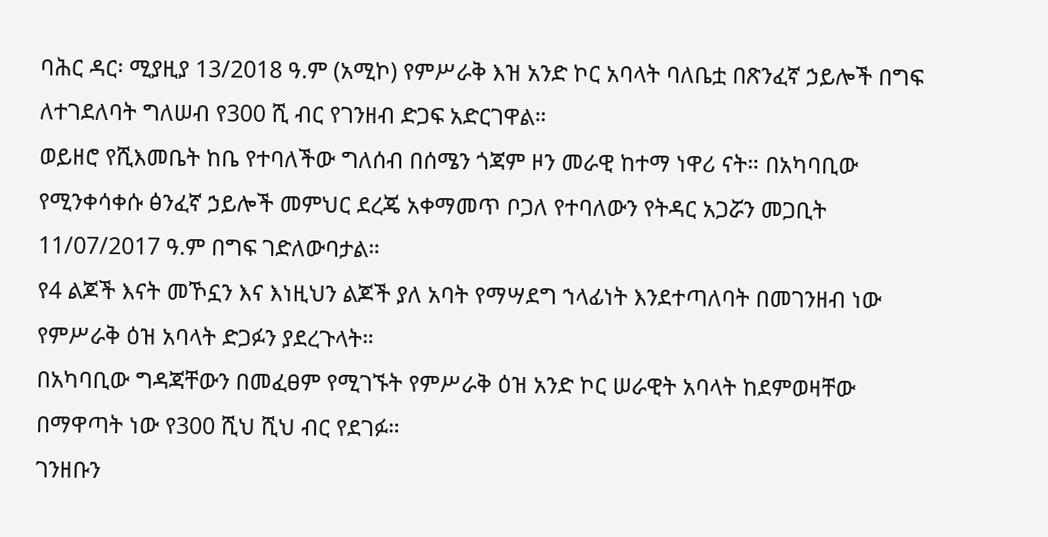ባሕር ዳር፡ ሚያዚያ 13/2018 ዓ.ም (አሚኮ) የምሥራቅ እዝ አንድ ኮር አባላት ባለቤቷ በጽንፈኛ ኃይሎች በግፍ ለተገደለባት ግለሠብ የ300 ሺ ብር የገንዘብ ድጋፍ አድርገዋል።
ወይዘሮ የሺእመቤት ከቤ የተባለችው ግለሰብ በሰሜን ጎጃም ዞን መራዊ ከተማ ነዋሪ ናት። በአካባቢው የሚንቀሳቀሱ ፅንፈኛ ኃይሎች መምህር ደረጄ አቀማመጥ ቦጋለ የተባለውን የትዳር አጋሯን መጋቢት 11/07/2017 ዓ.ም በግፍ ገድለውባታል።
የ4 ልጆች እናት መኾኗን እና እነዚህን ልጆች ያለ አባት የማሣደግ ኀላፊነት እንደተጣለባት በመገንዘብ ነው የምሥራቅ ዕዝ አባላት ድጋፉን ያደረጉላት።
በአካባቢው ግዳጃቸውን በመፈፀም የሚገኙት የምሥራቅ ዕዝ አንድ ኮር ሠራዊት አባላት ከደምወዛቸው በማዋጣት ነው የ300 ሺህ ሺህ ብር የደገፉ።
ገንዘቡን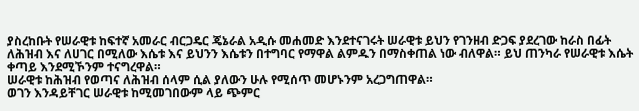ያስረከቡት የሠራዊቱ ከፍተኛ አመራር ብርጋዴር ጄኔራል አዲሱ መሐመድ እንደተናገሩት ሠራዊቱ ይህን የገንዘብ ድጋፍ ያደረገው ከራስ በፊት ለሕዝብ እና ለሀገር በሚለው እሴቱ እና ይህንን እሴቱን በተግባር የማዋል ልምዱን በማስቀጠል ነው ብለዋል። ይህ ጠንካራ የሠራዊቱ እሴት ቀጣይ እንደሚኾንም ተናግረዋል።
ሠራዊቱ ከሕዝብ የወጣና ለሕዝብ ሰላም ሲል ያለውን ሁሉ የሚሰጥ መሆኑንም አረጋግጠዋል።
ወገን እንዳይቸገር ሠራዊቱ ከሚመገበውም ላይ ጭምር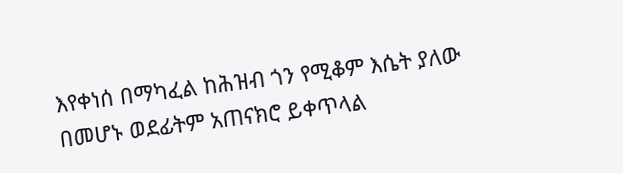እየቀነሰ በማካፈል ከሕዝብ ጎን የሚቆም እሴት ያለው በመሆኑ ወደፊትም አጠናክሮ ይቀጥላል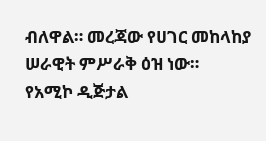ብለዋል። መረጃው የሀገር መከላከያ ሠራዊት ምሥራቅ ዕዝ ነው።
የአሚኮ ዲጅታል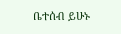ቤተሰብ ይሁኑ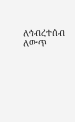ለኅብረተሰብ ለውጥ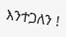እንተጋለን !